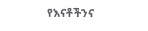የእናቶችንና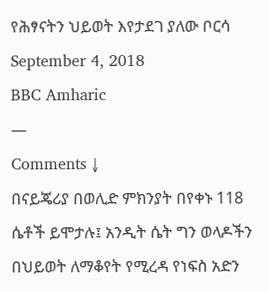የሕፃናትን ህይወት እየታደገ ያለው ቦርሳ
September 4, 2018
BBC Amharic
—
Comments ↓
በናይጄሪያ በወሊድ ምክንያት በየቀኑ 118 ሴቶች ይሞታሉ፤ አንዲት ሴት ግን ወላዶችን በህይወት ለማቆየት የሚረዳ የነፍስ አድን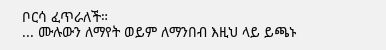ቦርሳ ፈጥራለች።
... ሙሉውን ለማየት ወይም ለማንበብ እዚህ ላይ ይጫኑ